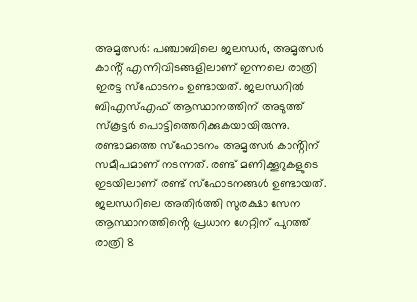അമൃത്സർ: പഞ്ചാബിലെ ജലന്ധർ, അമൃത്സർ കാൻ്റ് എന്നിവിടങ്ങളിലാണ് ഇന്നലെ രാത്രി ഇരട്ട സ്ഫോടനം ഉണ്ടായത്. ജലന്ധറിൽ ബിഎസ്എഫ് ആസ്ഥാനത്തിന് അടുത്ത് സ്കൂട്ടർ പൊട്ടിത്തെറിക്കുകയായിരുന്നു. രണ്ടാമത്തെ സ്ഫോടനം അമൃത്സർ കാൻ്റിന് സമീപമാണ് നടന്നത്. രണ്ട് മണിക്കൂറുകളുടെ ഇടയിലാണ് രണ്ട് സ്ഫോടനങ്ങൾ ഉണ്ടായത്.
ജലന്ധറിലെ അതിർത്തി സുരക്ഷാ സേന ആസ്ഥാനത്തിൻ്റെ പ്രധാന ഗേറ്റിന് പുറത്ത് രാത്രി 8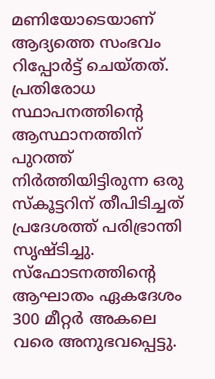മണിയോടെയാണ് ആദ്യത്തെ സംഭവം റിപ്പോർട്ട് ചെയ്തത്. പ്രതിരോധ സ്ഥാപനത്തിൻ്റെ ആസ്ഥാനത്തിന് പുറത്ത് നിർത്തിയിട്ടിരുന്ന ഒരു സ്കൂട്ടറിന് തീപിടിച്ചത് പ്രദേശത്ത് പരിഭ്രാന്തി സൃഷ്ടിച്ചു.
സ്ഫോടനത്തിൻ്റെ ആഘാതം ഏകദേശം 300 മീറ്റർ അകലെ വരെ അനുഭവപ്പെട്ടു.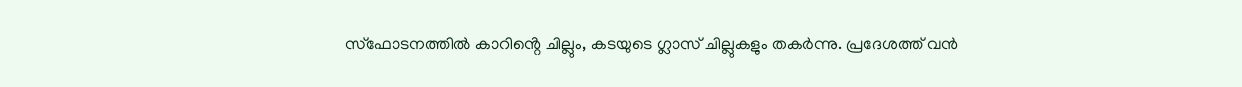സ്ഫോടനത്തിൽ കാറിൻ്റെ ചില്ലും, കടയുടെ ഗ്ലാസ് ചില്ലുകളും തകർന്നു. പ്രദേശത്ത് വൻ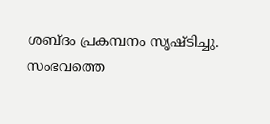ശബ്ദം പ്രകമ്പനം സൃഷ്ടിച്ചു.
സംഭവത്തെ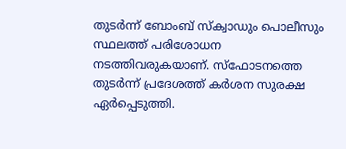തുടർന്ന് ബോംബ് സ്ക്വാഡും പൊലീസും സ്ഥലത്ത് പരിശോധന നടത്തിവരുകയാണ്. സ്ഫോടനത്തെ തുടർന്ന് പ്രദേശത്ത് കർശന സുരക്ഷ ഏർപ്പെടുത്തി.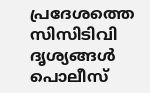പ്രദേശത്തെ സിസിടിവി ദൃശ്യങ്ങൾ പൊലീസ്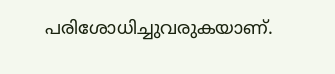പരിശോധിച്ചുവരുകയാണ്.